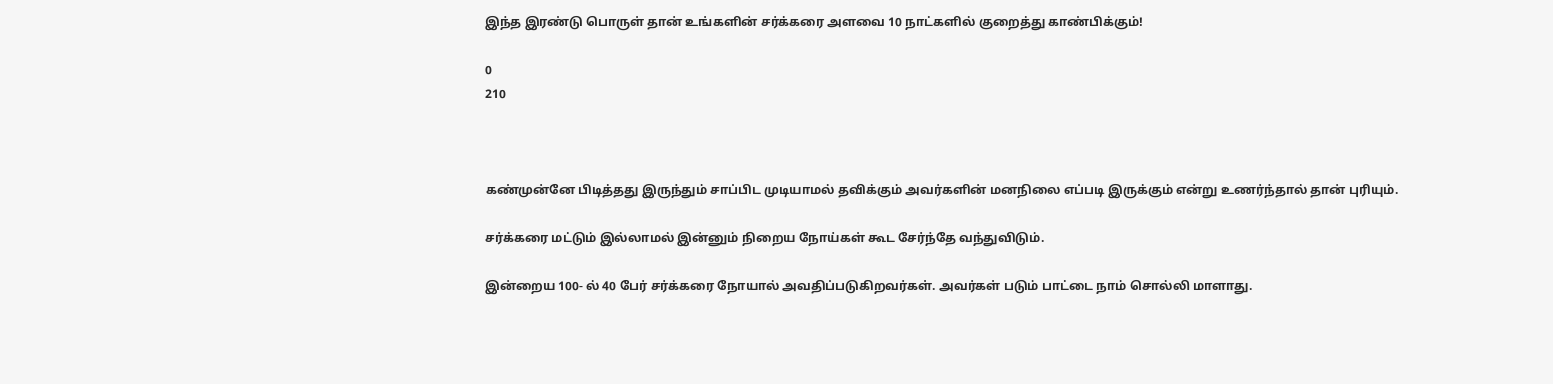இந்த இரண்டு பொருள் தான் உங்களின் சர்க்கரை அளவை 10 நாட்களில் குறைத்து காண்பிக்கும்!

0
210



கண்முன்னே பிடித்தது இருந்தும் சாப்பிட முடியாமல் தவிக்கும் அவர்களின் மனநிலை எப்படி இருக்கும் என்று உணர்ந்தால் தான் புரியும்.

சர்க்கரை மட்டும் இல்லாமல் இன்னும் நிறைய நோய்கள் கூட சேர்ந்தே வந்துவிடும்.

இன்றைய 100- ல் 40 பேர் சர்க்கரை நோயால் அவதிப்படுகிறவர்கள். அவர்கள் படும் பாட்டை நாம் சொல்லி மாளாது.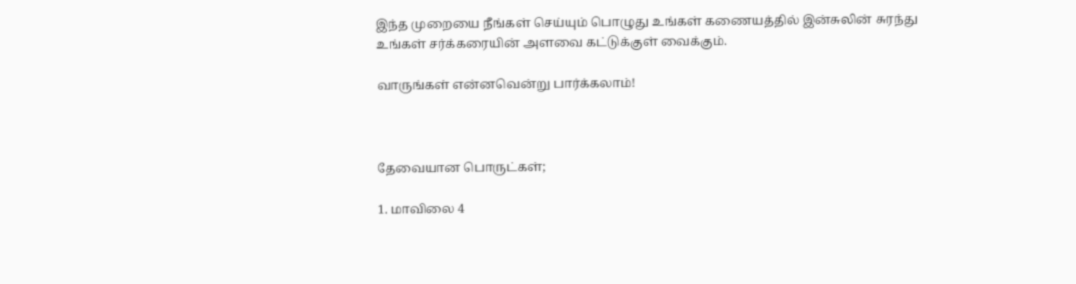இந்த முறையை நீங்கள் செய்யும் பொழுது உங்கள் கணையத்தில் இன்சுலின் சுரந்து உங்கள் சர்க்கரையின் அளவை கட்டுக்குள் வைக்கும்.

வாருங்கள் என்னவென்று பார்க்கலாம்!



தேவையான பொருட்கள்;

1. மாவிலை 4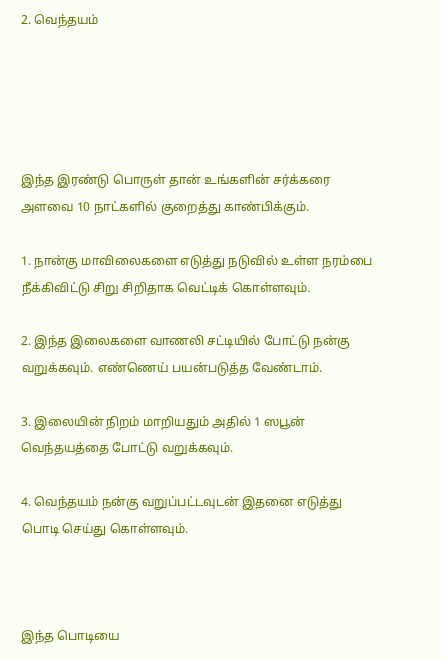2. வெந்தயம்





இந்த இரண்டு பொருள் தான் உங்களின் சர்க்கரை அளவை 10 நாட்களில் குறைத்து காண்பிக்கும்.

1. நான்கு மாவிலைகளை எடுத்து நடுவில் உள்ள நரம்பை நீக்கிவிட்டு சிறு சிறிதாக வெட்டிக் கொள்ளவும்.

2. இந்த இலைகளை வாணலி சட்டியில் போட்டு நன்கு வறுக்கவும். எண்ணெய் பயன்படுத்த வேண்டாம்.

3. இலையின் நிறம் மாறியதும் அதில் 1 ஸபூன் வெந்தயத்தை போட்டு வறுக்கவும்.

4. வெந்தயம் நன்கு வறுப்பட்டவுடன் இதனை எடுத்து பொடி செய்து கொள்ளவும்.



இந்த பொடியை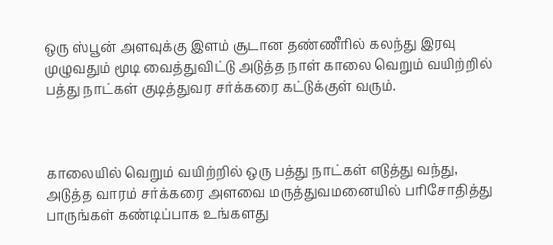ஒரு ஸ்பூன் அளவுக்கு இளம் சூடான தண்ணீரில் கலந்து இரவு முழுவதும் மூடி வைத்துவிட்டு அடுத்த நாள் காலை வெறும் வயிற்றில் பத்து நாட்கள் குடித்துவர சர்க்கரை கட்டுக்குள் வரும்.



காலையில் வெறும் வயிற்றில் ஒரு பத்து நாட்கள் எடுத்து வந்து, அடுத்த வாரம் சர்க்கரை அளவை மருத்துவமனையில் பரிசோதித்து பாருங்கள் கண்டிப்பாக உங்களது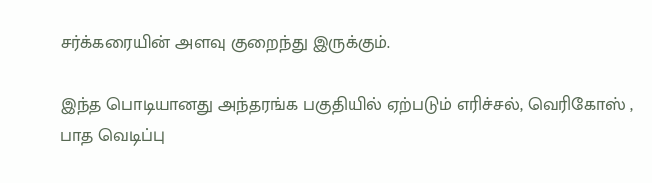சர்க்கரையின் அளவு குறைந்து இருக்கும்.

இந்த பொடியானது அந்தரங்க பகுதியில் ஏற்படும் எரிச்சல், வெரிகோஸ் , பாத வெடிப்பு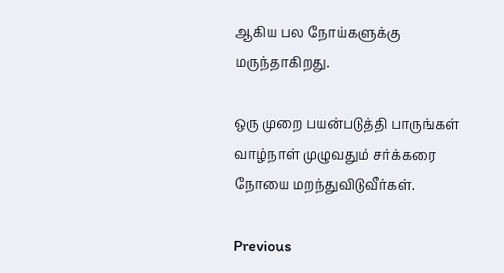ஆகிய பல நோய்களுக்கு மருந்தாகிறது.

ஒரு முறை பயன்படுத்தி பாருங்கள் வாழ்நாள் முழுவதும் சர்க்கரை நோயை மறந்துவிடுவீர்கள்.

Previous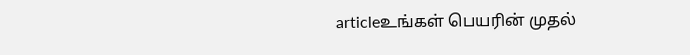articleஉங்கள் பெயரின் முதல்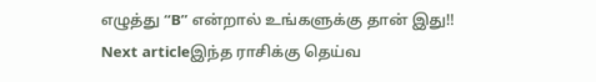எழுத்து “B” என்றால் உங்களுக்கு தான் இது!!
Next articleஇந்த ராசிக்கு தெய்வ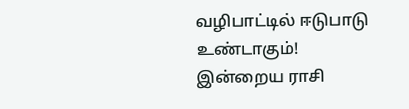வழிபாட்டில் ஈடுபாடு உண்டாகும்! இன்றைய ராசி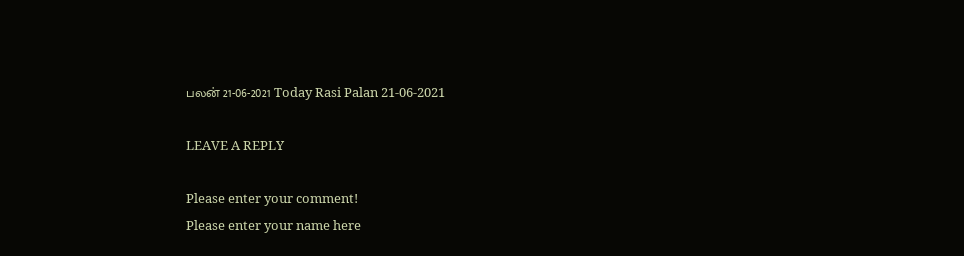பலன் 21-06-2021 Today Rasi Palan 21-06-2021

LEAVE A REPLY

Please enter your comment!
Please enter your name here